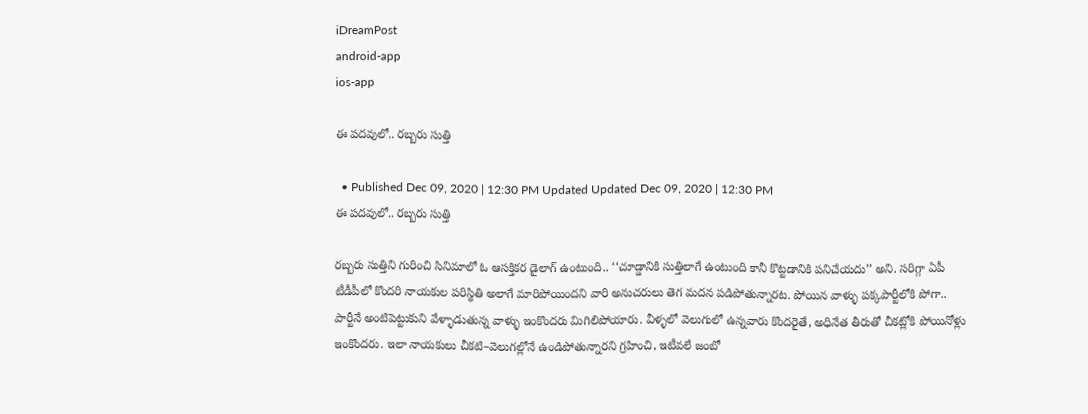iDreamPost
android-app
ios-app

ఈ పదవులో.. రబ్బరు సుత్తి

  • Published Dec 09, 2020 | 12:30 PM Updated Updated Dec 09, 2020 | 12:30 PM
ఈ పదవులో.. రబ్బరు సుత్తి

రబ్బరు సుత్తిని గురించి సినిమాలో ఓ ఆసక్తికర డైలాగ్‌ ఉంటుంది.. ‘‘చూడ్డానికి సుత్తిలాగే ఉంటుంది కానీ కొట్టడానికి పనిచేయదు’’ అని. సరిగ్గా ఏపీ టీడీపీలో కొందరి నాయకుల పరిస్థితి అలాగే మారిపోయిందని వారి అనుచరులు తెగ మదన పడిపోతున్నారట. పోయిన వాళ్ళు పక్కపార్టీలోకి పోగా.. పార్టీనే అంటిపెట్టుకుని వేళ్ళాడుతున్న వాళ్ళు ఇంకొందరు మిగిలిపోయారు. వీళ్ళలో వెలుగులో ఉన్నవారు కొందరైతే, అధినేత తీరుతో చీకట్లోకి పోయినోళ్లు ఇంకొందరు. ఇలా నాయకులు చీకటి–వెలుగల్లోనే ఉండిపోతున్నారని గ్రహించి, ఇటీవలే జంబో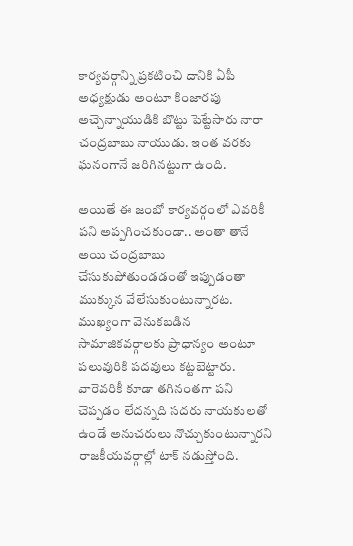కార్యవర్గాన్ని ప్రకటించి దానికి ఏపీ అధ్యక్షుడు అంటూ కింజారపు అచ్చెన్నాయుడికి బొట్టు పెట్టేసారు నారా చంద్రబాబు నాయుడు. ఇంత వరకు ఘనంగానే జరిగినట్టుగా ఉంది.

అయితే ఈ జంబో కార్యవర్గంలో ఎవరికీ పని అప్పగించకుండా.. అంతా తానే అయి చంద్రబాబు చేసుకుపోతుండడంతో ఇప్పుడంతా ముక్కున వేలేసుకుంటున్నారట. ముఖ్యంగా వెనుకబడిన సామాజికవర్గాలకు ప్రాధాన్యం అంటూ పలువురికి పదవులు కట్టబెట్టారు. వారెవరికీ కూడా తగినంతగా పని చెప్పడం లేదన్నది సదరు నాయకులతో ఉండే అనుచరులు నొచ్చుకుంటున్నారని రాజకీయవర్గాల్లో టాక్‌ నడుస్తోంది.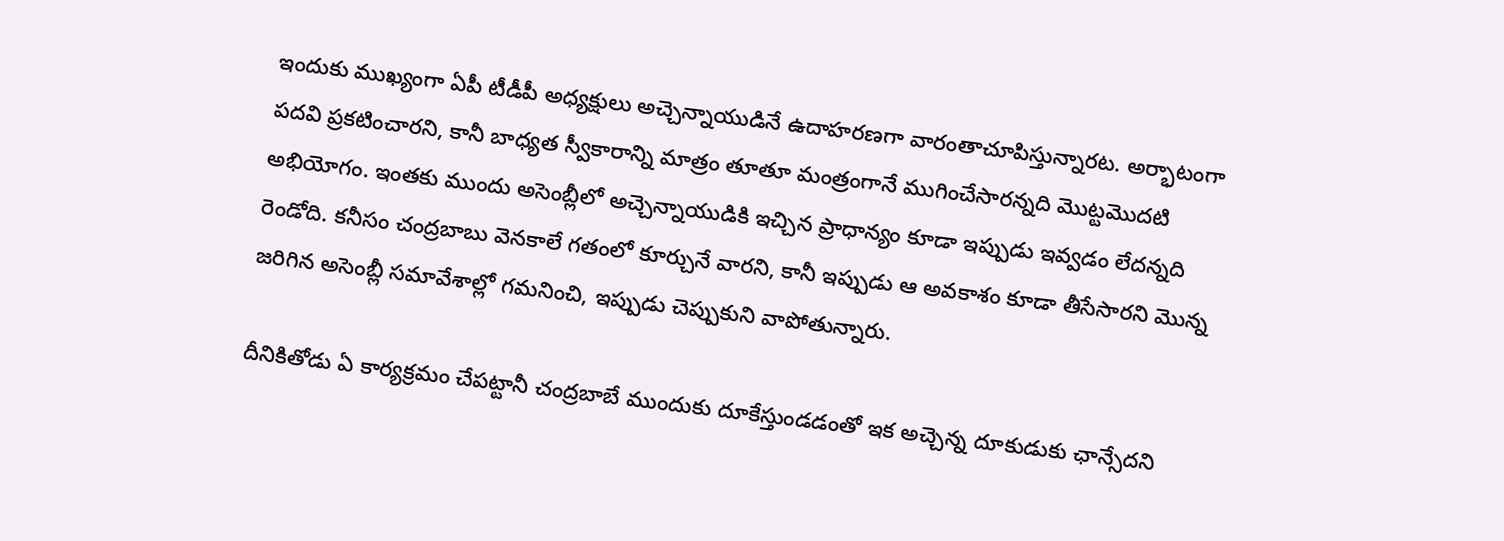ఇందుకు ముఖ్యంగా ఏపీ టీడీపీ అధ్యక్షులు అచ్చెన్నాయుడినే ఉదాహరణగా వారంతాచూపిస్తున్నారట. అర్భాటంగా పదవి ప్రకటించారని, కానీ బాధ్యత స్వీకారాన్ని మాత్రం తూతూ మంత్రంగానే ముగించేసారన్నది మొట్టమొదటి అభియోగం. ఇంతకు ముందు అసెంబ్లీలో అచ్చెన్నాయుడికి ఇచ్చిన ప్రాధాన్యం కూడా ఇప్పుడు ఇవ్వడం లేదన్నది రెండోది. కనీసం చంద్రబాబు వెనకాలే గతంలో కూర్చునే వారని, కానీ ఇప్పుడు ఆ అవకాశం కూడా తీసేసారని మొన్న జరిగిన అసెంబ్లీ సమావేశాల్లో గమనించి, ఇప్పుడు చెప్పుకుని వాపోతున్నారు.

దీనికితోడు ఏ కార్యక్రమం చేపట్టానీ చంద్రబాబే ముందుకు దూకేస్తుండడంతో ఇక అచ్చెన్న దూకుడుకు ఛాన్సేదని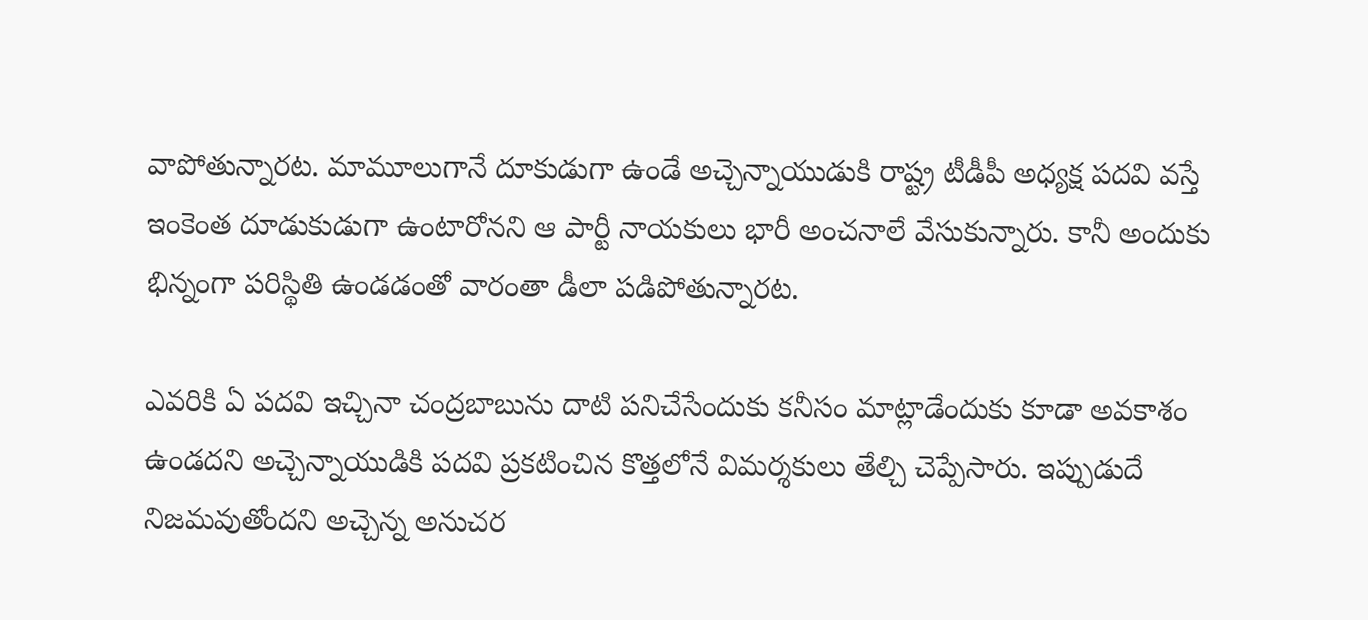వాపోతున్నారట. మామూలుగానే దూకుడుగా ఉండే అచ్చెన్నాయుడుకి రాష్ట్ర టీడీపీ అధ్యక్ష పదవి వస్తే ఇంకెంత దూడుకుడుగా ఉంటారోనని ఆ పార్టీ నాయకులు భారీ అంచనాలే వేసుకున్నారు. కానీ అందుకు భిన్నంగా పరిస్థితి ఉండడంతో వారంతా డీలా పడిపోతున్నారట.

ఎవరికి ఏ పదవి ఇచ్చినా చంద్రబాబును దాటి పనిచేసేందుకు కనీసం మాట్లాడేందుకు కూడా అవకాశం ఉండదని అచ్చెన్నాయుడికి పదవి ప్రకటించిన కొత్తలోనే విమర్శకులు తేల్చి చెప్పేసారు. ఇప్పుడుదే నిజమవుతోందని అచ్చెన్న అనుచర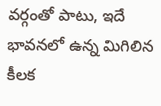వర్గంతో పాటు, ఇదే భావనలో ఉన్న మిగిలిన కీలక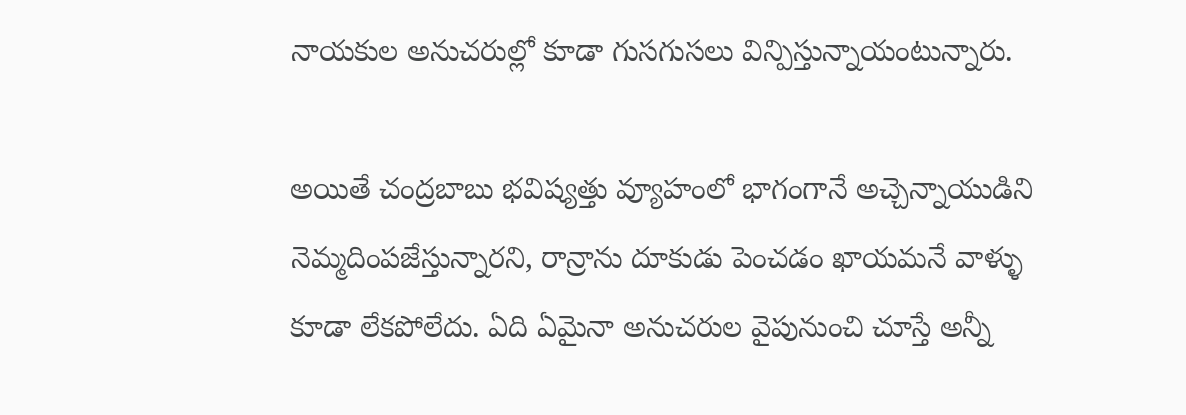నాయకుల అనుచరుల్లో కూడా గుసగుసలు విన్పిస్తున్నాయంటున్నారు.

అయితే చంద్రబాబు భవిష్యత్తు వ్యూహంలో భాగంగానే అచ్చెన్నాయుడిని నెమ్మదింపజేస్తున్నారని, రాన్రాను దూకుడు పెంచడం ఖాయమనే వాళ్ళు కూడా లేకపోలేదు. ఏది ఏమైనా అనుచరుల వైపునుంచి చూస్తే అన్నీ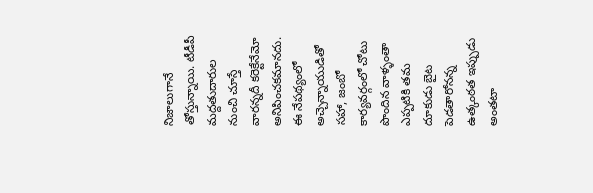నిజాలుగానే తోస్తున్నాయి. టీడీపీ మద్దతుదారుల నుంచి చూస్తే వారన్నదీ కరెక్టేనేమో అనిపించకమానదు. ఈ నేపథ్యంలో అచ్చెన్నాయుడితో సహా, జంబో కార్యవర్గంలో చోటు పొందిన వాళ్ళంతా ఎప్పటికి తమ దూకుడు బైట పెడతారోనన్న ఉత్కంఠత ఇప్పుడు అంతటా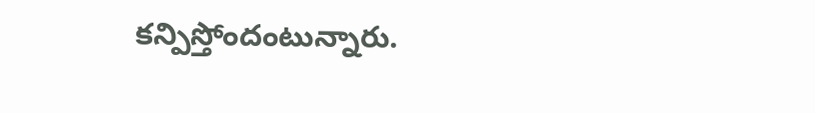కన్పిస్తోందంటున్నారు.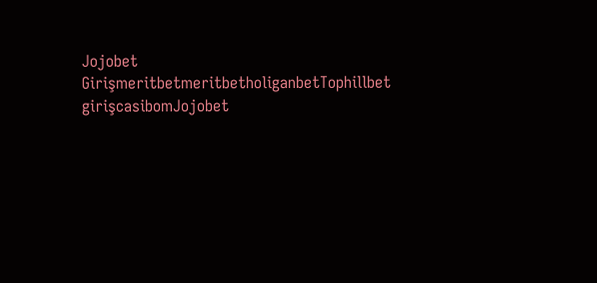Jojobet GirişmeritbetmeritbetholiganbetTophillbet girişcasibomJojobet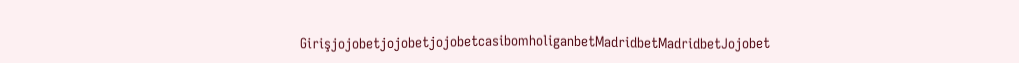GirişjojobetjojobetjojobetcasibomholiganbetMadridbetMadridbetJojobet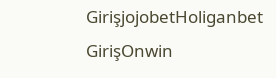GirişjojobetHoliganbet GirişOnwin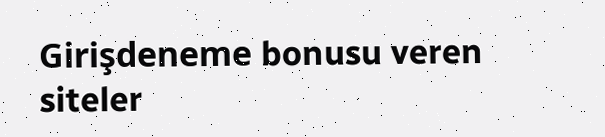Girişdeneme bonusu veren siteler